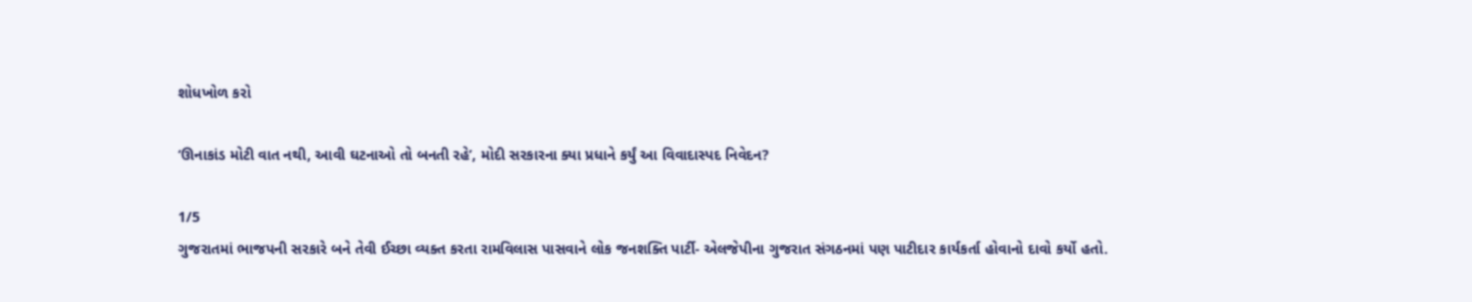શોધખોળ કરો

‘ઊનાકાંડ મોટી વાત નથી, આવી ઘટનાઓ તો બનતી રહે’, મોદી સરકારના ક્યા પ્રધાને કર્યું આ વિવાદાસ્પદ નિવેદન?

1/5
ગુજરાતમાં ભાજપની સરકારે બને તેવી ઈચ્છા વ્યક્ત કરતા રામવિલાસ પાસવાને લોક જનશક્તિ પાર્ટી- એલજેપીના ગુજરાત સંગઠનમાં પણ પાટીદાર કાર્યકર્તા હોવાનો દાવો કર્યો હતો.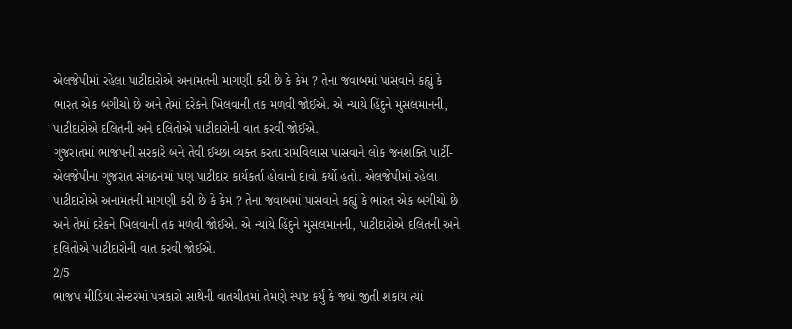એલજેપીમાં રહેલા પાટીદારોએ અનામતની માગણી કરી છે કે કેમ ? તેના જવાબમાં પાસવાને કહ્યું કે ભારત એક બગીચો છે અને તેમાં દરેકને ખિલવાની તક મળવી જોઈએ. એ ન્યાયે હિંદુને મુસલમાનની, પાટીદારોએ દલિતની અને દલિતોએ પાટીદારોની વાત કરવી જોઈએ.
ગુજરાતમાં ભાજપની સરકારે બને તેવી ઈચ્છા વ્યક્ત કરતા રામવિલાસ પાસવાને લોક જનશક્તિ પાર્ટી- એલજેપીના ગુજરાત સંગઠનમાં પણ પાટીદાર કાર્યકર્તા હોવાનો દાવો કર્યો હતો. એલજેપીમાં રહેલા પાટીદારોએ અનામતની માગણી કરી છે કે કેમ ? તેના જવાબમાં પાસવાને કહ્યું કે ભારત એક બગીચો છે અને તેમાં દરેકને ખિલવાની તક મળવી જોઈએ. એ ન્યાયે હિંદુને મુસલમાનની, પાટીદારોએ દલિતની અને દલિતોએ પાટીદારોની વાત કરવી જોઈએ.
2/5
ભાજપ મીડિયા સેન્ટરમાં પત્રકારો સાથેની વાતચીતમાં તેમણે સ્પષ્ટ કર્યું કે જ્યાં જીતી શકાય ત્યાં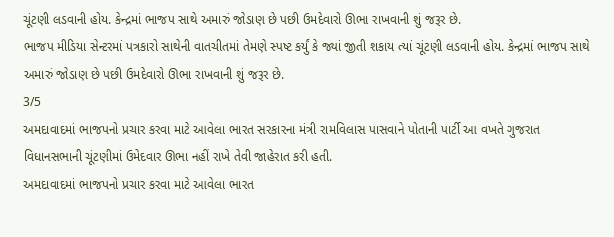ચૂંટણી લડવાની હોય. કેન્દ્રમાં ભાજપ સાથે અમારું જોડાણ છે પછી ઉમદેવારો ઊભા રાખવાની શું જરૂર છે.
ભાજપ મીડિયા સેન્ટરમાં પત્રકારો સાથેની વાતચીતમાં તેમણે સ્પષ્ટ કર્યું કે જ્યાં જીતી શકાય ત્યાં ચૂંટણી લડવાની હોય. કેન્દ્રમાં ભાજપ સાથે અમારું જોડાણ છે પછી ઉમદેવારો ઊભા રાખવાની શું જરૂર છે.
3/5
અમદાવાદમાં ભાજપનો પ્રચાર કરવા માટે આવેલા ભારત સરકારના મંત્રી રામવિલાસ પાસવાને પોતાની પાર્ટી આ વખતે ગુજરાત વિધાનસભાની ચૂંટણીમાં ઉમેદવાર ઊભા નહીં રાખે તેવી જાહેરાત કરી હતી.
અમદાવાદમાં ભાજપનો પ્રચાર કરવા માટે આવેલા ભારત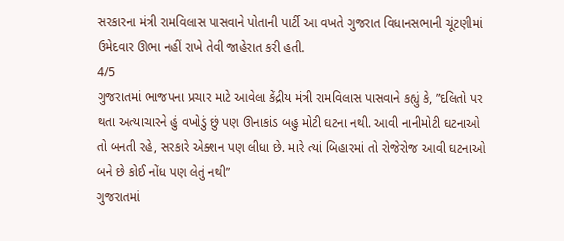સરકારના મંત્રી રામવિલાસ પાસવાને પોતાની પાર્ટી આ વખતે ગુજરાત વિધાનસભાની ચૂંટણીમાં ઉમેદવાર ઊભા નહીં રાખે તેવી જાહેરાત કરી હતી.
4/5
ગુજરાતમાં ભાજપના પ્રચાર માટે આવેલા કેંદ્રીય મંત્રી રામવિલાસ પાસવાને કહ્યું કે, ”દલિતો પર થતા અત્યાચારને હું વખોડું છું પણ ઊનાકાંડ બહુ મોટી ઘટના નથી. આવી નાનીમોટી ઘટનાઓ તો બનતી રહે, સરકારે એક્શન પણ લીધા છે. મારે ત્યાં બિહારમાં તો રોજેરોજ આવી ઘટનાઓ બને છે કોઈ નોંધ પણ લેતું નથી”
ગુજરાતમાં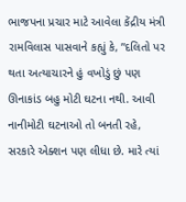ભાજપના પ્રચાર માટે આવેલા કેંદ્રીય મંત્રી રામવિલાસ પાસવાને કહ્યું કે, ”દલિતો પર થતા અત્યાચારને હું વખોડું છું પણ ઊનાકાંડ બહુ મોટી ઘટના નથી. આવી નાનીમોટી ઘટનાઓ તો બનતી રહે, સરકારે એક્શન પણ લીધા છે. મારે ત્યાં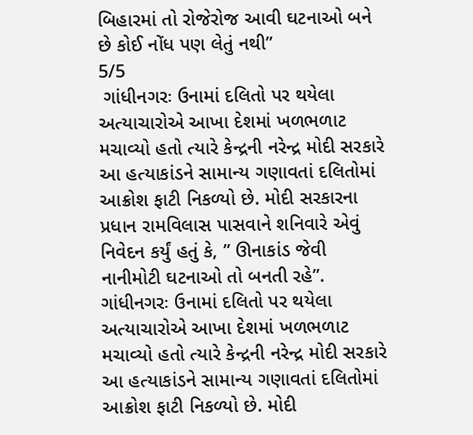બિહારમાં તો રોજેરોજ આવી ઘટનાઓ બને છે કોઈ નોંધ પણ લેતું નથી”
5/5
 ગાંધીનગરઃ ઉનામાં દલિતો પર થયેલા અત્યાચારોએ આખા દેશમાં ખળભળાટ મચાવ્યો હતો ત્યારે કેન્દ્રની નરેન્દ્ર મોદી સરકારે આ હત્યાકાંડને સામાન્ય ગણાવતાં દલિતોમાં આક્રોશ ફાટી નિકળ્યો છે. મોદી સરકારના પ્રધાન રામવિલાસ પાસવાને શનિવારે એવું નિવેદન કર્યું હતું કે, ” ઊનાકાંડ જેવી નાનીમોટી ઘટનાઓ તો બનતી રહે”.
ગાંધીનગરઃ ઉનામાં દલિતો પર થયેલા અત્યાચારોએ આખા દેશમાં ખળભળાટ મચાવ્યો હતો ત્યારે કેન્દ્રની નરેન્દ્ર મોદી સરકારે આ હત્યાકાંડને સામાન્ય ગણાવતાં દલિતોમાં આક્રોશ ફાટી નિકળ્યો છે. મોદી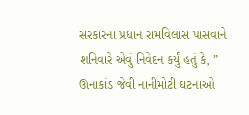સરકારના પ્રધાન રામવિલાસ પાસવાને શનિવારે એવું નિવેદન કર્યું હતું કે, ” ઊનાકાંડ જેવી નાનીમોટી ઘટનાઓ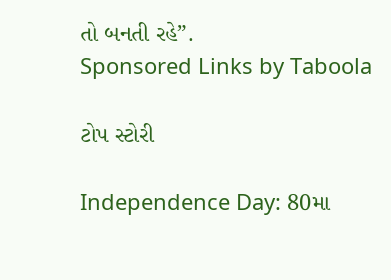તો બનતી રહે”.
Sponsored Links by Taboola

ટોપ સ્ટોરી

Independence Day: 80મા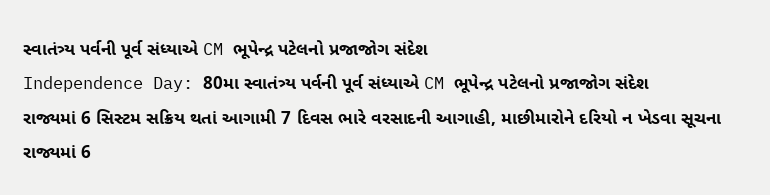સ્વાતંત્ર્ય પર્વની પૂર્વ સંધ્યાએ CM ભૂપેન્દ્ર પટેલનો પ્રજાજોગ સંદેશ
Independence Day: 80મા સ્વાતંત્ર્ય પર્વની પૂર્વ સંધ્યાએ CM ભૂપેન્દ્ર પટેલનો પ્રજાજોગ સંદેશ
રાજ્યમાં 6 સિસ્ટમ સક્રિય થતાં આગામી 7 દિવસ ભારે વરસાદની આગાહી, માછીમારોને દરિયો ન ખેડવા સૂચના
રાજ્યમાં 6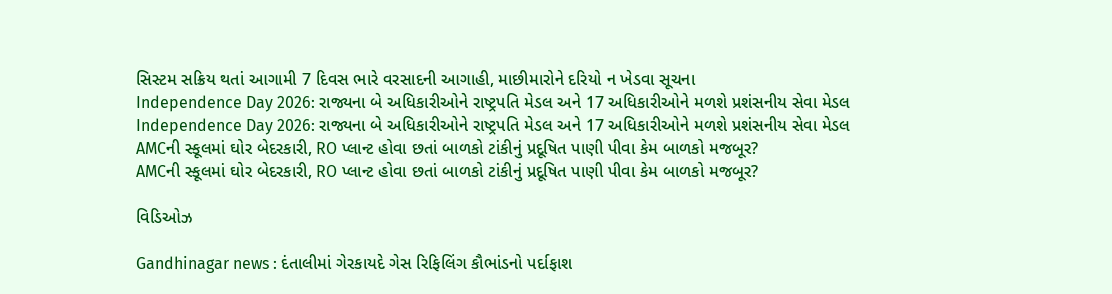સિસ્ટમ સક્રિય થતાં આગામી 7 દિવસ ભારે વરસાદની આગાહી, માછીમારોને દરિયો ન ખેડવા સૂચના
Independence Day 2026: રાજ્યના બે અધિકારીઓને રાષ્ટ્રપતિ મેડલ અને 17 અધિકારીઓને મળશે પ્રશંસનીય સેવા મેડલ
Independence Day 2026: રાજ્યના બે અધિકારીઓને રાષ્ટ્રપતિ મેડલ અને 17 અધિકારીઓને મળશે પ્રશંસનીય સેવા મેડલ
AMCની સ્કૂલમાં ઘોર બેદરકારી, RO પ્લાન્ટ હોવા છતાં બાળકો ટાંકીનું પ્રદૂષિત પાણી પીવા કેમ બાળકો મજબૂર?
AMCની સ્કૂલમાં ઘોર બેદરકારી, RO પ્લાન્ટ હોવા છતાં બાળકો ટાંકીનું પ્રદૂષિત પાણી પીવા કેમ બાળકો મજબૂર?

વિડિઓઝ

Gandhinagar news : દંતાલીમાં ગેરકાયદે ગેસ રિફિલિંગ કૌભાંડનો પર્દાફાશ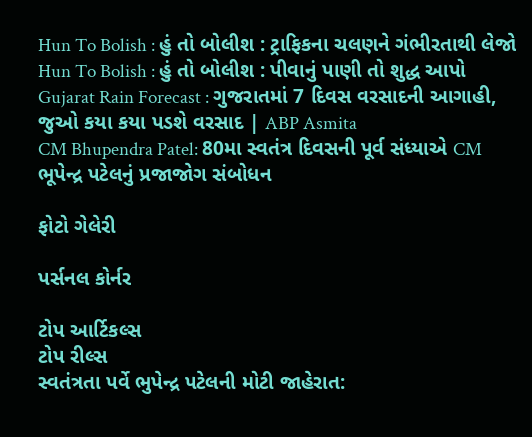Hun To Bolish : હું તો બોલીશ : ટ્રાફિકના ચલણને ગંભીરતાથી લેજો
Hun To Bolish : હું તો બોલીશ : પીવાનું પાણી તો શુદ્ધ આપો
Gujarat Rain Forecast : ગુજરાતમાં 7 દિવસ વરસાદની આગાહી, જુઓ કયા કયા પડશે વરસાદ | ABP Asmita
CM Bhupendra Patel: 80મા સ્વતંત્ર દિવસની પૂર્વ સંધ્યાએ CM ભૂપેન્દ્ર પટેલનું પ્રજાજોગ સંબોધન

ફોટો ગેલેરી

પર્સનલ કોર્નર

ટોપ આર્ટિકલ્સ
ટોપ રીલ્સ
સ્વતંત્રતા પર્વે ભુપેન્દ્ર પટેલની મોટી જાહેરાત: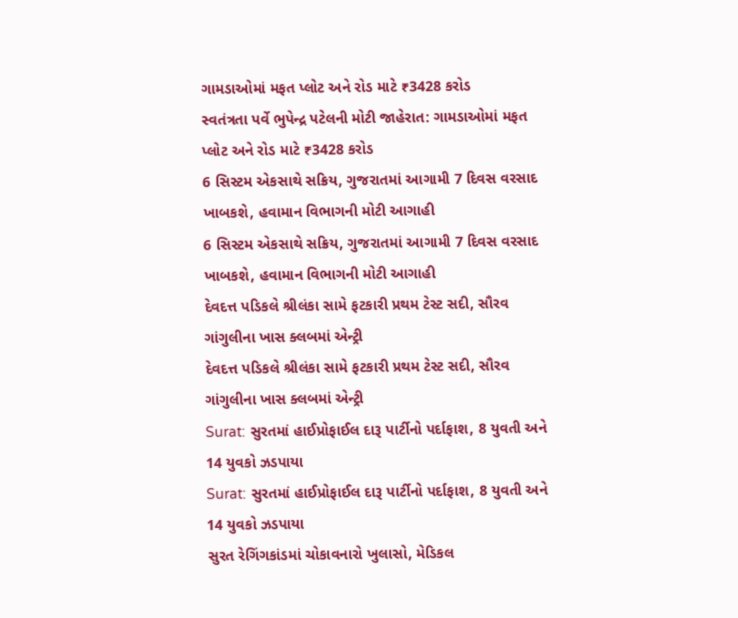ગામડાઓમાં મફત પ્લોટ અને રોડ માટે ₹3428 કરોડ
સ્વતંત્રતા પર્વે ભુપેન્દ્ર પટેલની મોટી જાહેરાત: ગામડાઓમાં મફત પ્લોટ અને રોડ માટે ₹3428 કરોડ
6 સિસ્ટમ એકસાથે સક્રિય, ગુજરાતમાં આગામી 7 દિવસ વરસાદ ખાબકશે, હવામાન વિભાગની મોટી આગાહી
6 સિસ્ટમ એકસાથે સક્રિય, ગુજરાતમાં આગામી 7 દિવસ વરસાદ ખાબકશે, હવામાન વિભાગની મોટી આગાહી
દેવદત્ત પડિકલે શ્રીલંકા સામે ફટકારી પ્રથમ ટેસ્ટ સદી, સૌરવ ગાંગુલીના ખાસ ક્લબમાં એન્ટ્રી
દેવદત્ત પડિકલે શ્રીલંકા સામે ફટકારી પ્રથમ ટેસ્ટ સદી, સૌરવ ગાંગુલીના ખાસ ક્લબમાં એન્ટ્રી
Surat: સુરતમાં હાઈપ્રોફાઈલ દારૂ પાર્ટીનો પર્દાફાશ, 8 યુવતી અને 14 યુવકો ઝડપાયા
Surat: સુરતમાં હાઈપ્રોફાઈલ દારૂ પાર્ટીનો પર્દાફાશ, 8 યુવતી અને 14 યુવકો ઝડપાયા
સુરત રેગિંગકાંડમાં ચોકાવનારો ખુલાસો, મેડિકલ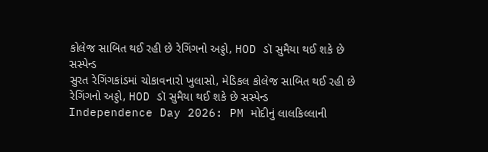કોલેજ સાબિત થઈ રહી છે રેગિંગનો અડ્ડો, HOD ડૉ સુમૈયા થઈ શકે છે સસ્પેન્ડ
સુરત રેગિંગકાંડમાં ચોકાવનારો ખુલાસો, મેડિકલ કોલેજ સાબિત થઈ રહી છે રેગિંગનો અડ્ડો, HOD ડૉ સુમૈયા થઈ શકે છે સસ્પેન્ડ
Independence Day 2026: PM મોદીનું લાલકિલ્લાની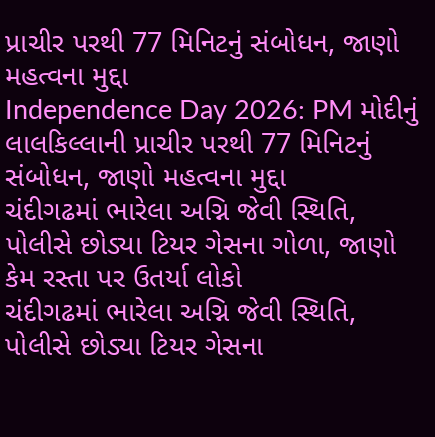પ્રાચીર પરથી 77 મિનિટનું સંબોધન, જાણો મહત્વના મુદ્દા
Independence Day 2026: PM મોદીનું લાલકિલ્લાની પ્રાચીર પરથી 77 મિનિટનું સંબોધન, જાણો મહત્વના મુદ્દા
ચંદીગઢમાં ભારેલા અગ્નિ જેવી સ્થિતિ, પોલીસે છોડ્યા ટિયર ગેસના ગોળા, જાણો કેમ રસ્તા પર ઉતર્યા લોકો
ચંદીગઢમાં ભારેલા અગ્નિ જેવી સ્થિતિ, પોલીસે છોડ્યા ટિયર ગેસના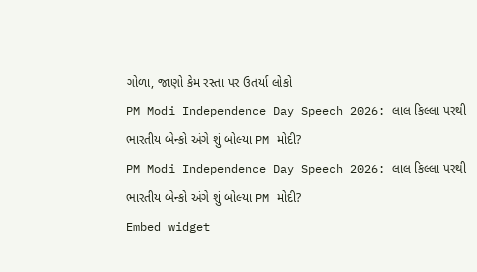ગોળા, જાણો કેમ રસ્તા પર ઉતર્યા લોકો
PM Modi Independence Day Speech 2026: લાલ કિલ્લા પરથી ભારતીય બેન્કો અંગે શું બોલ્યા PM મોદી?
PM Modi Independence Day Speech 2026: લાલ કિલ્લા પરથી ભારતીય બેન્કો અંગે શું બોલ્યા PM મોદી?
Embed widget